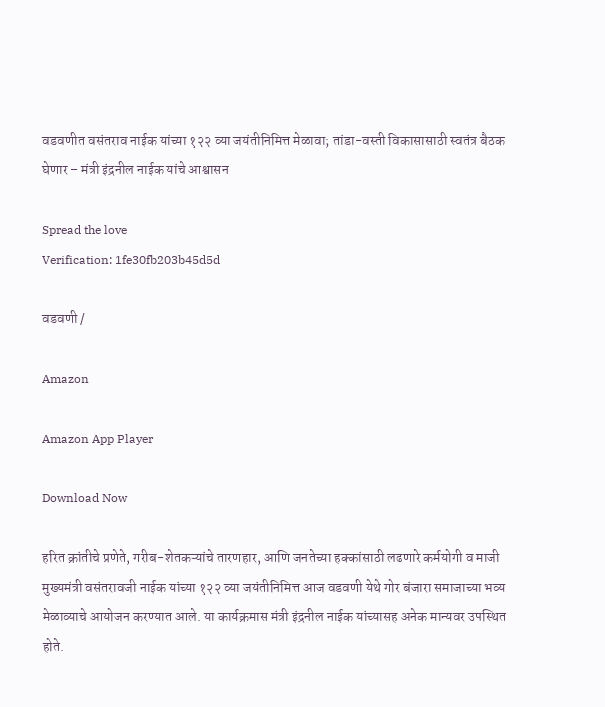वडवणीत वसंतराव नाईक यांच्या १२२ व्या जयंतीनिमित्त मेळावा; तांडा-वस्ती विकासासाठी स्वतंत्र बैठक घेणार – मंत्री इंद्रनील नाईक यांचे आश्वासन

Spread the love
Verification: 1fe30fb203b45d5d

वडवणी /

Amazon

Amazon App Player

Download Now

हरित क्रांतीचे प्रणेते, गरीब-शेतकऱ्यांचे तारणहार, आणि जनतेच्या हक्कांसाठी लढणारे कर्मयोगी व माजी मुख्यमंत्री वसंतरावजी नाईक यांच्या १२२ व्या जयंतीनिमित्त आज वडवणी येथे गोर बंजारा समाजाच्या भव्य मेळाव्याचे आयोजन करण्यात आले. या कार्यक्रमास मंत्री इंद्रनील नाईक यांच्यासह अनेक मान्यवर उपस्थित होते.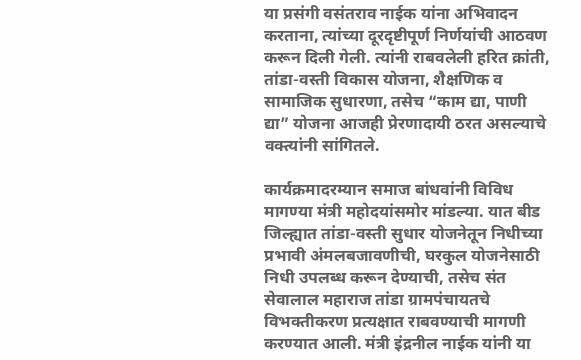या प्रसंगी वसंतराव नाईक यांना अभिवादन करताना, त्यांच्या दूरदृष्टीपूर्ण निर्णयांची आठवण करून दिली गेली. त्यांनी राबवलेली हरित क्रांती, तांडा-वस्ती विकास योजना, शैक्षणिक व सामाजिक सुधारणा, तसेच “काम द्या, पाणी द्या” योजना आजही प्रेरणादायी ठरत असल्याचे वक्त्यांनी सांगितले.

कार्यक्रमादरम्यान समाज बांधवांनी विविध मागण्या मंत्री महोदयांसमोर मांडल्या. यात बीड जिल्ह्यात तांडा-वस्ती सुधार योजनेतून निधीच्या प्रभावी अंमलबजावणीची, घरकुल योजनेसाठी निधी उपलब्ध करून देण्याची, तसेच संत सेवालाल महाराज तांडा ग्रामपंचायतचे विभक्तीकरण प्रत्यक्षात राबवण्याची मागणी करण्यात आली. मंत्री इंद्रनील नाईक यांनी या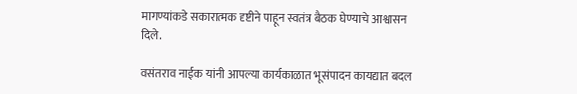मागण्यांकडे सकारात्मक दृष्टीने पाहून स्वतंत्र बैठक घेण्याचे आश्वासन दिले.

वसंतराव नाईक यांनी आपल्या कार्यकाळात भूसंपादन कायद्यात बदल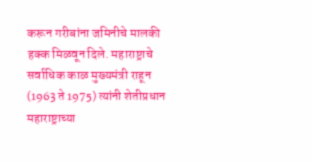करून गरीबांना जमिनीचे मालकी हक्क मिळवून दिले. महाराष्ट्राचे सर्वाधिक काळ मुख्यमंत्री राहून (1963 ते 1975) त्यांनी शेतीप्रधान महाराष्ट्राच्या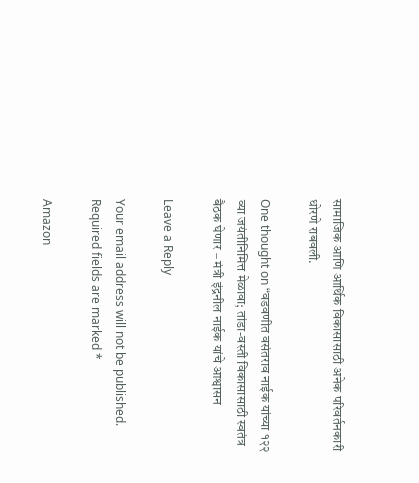सामाजिक आणि आर्थिक विकासासाठी अनेक परिवर्तनकारी धोरणे राबवली.

One thought on “वडवणीत वसंतराव नाईक यांच्या १२२ व्या जयंतीनिमित्त मेळावा; तांडा-वस्ती विकासासाठी स्वतंत्र बैठक घेणार – मंत्री इंद्रनील नाईक यांचे आश्वासन

Leave a Reply

Your email address will not be published. Required fields are marked *

Amazon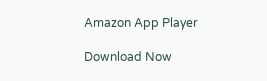Amazon App Player

Download Now